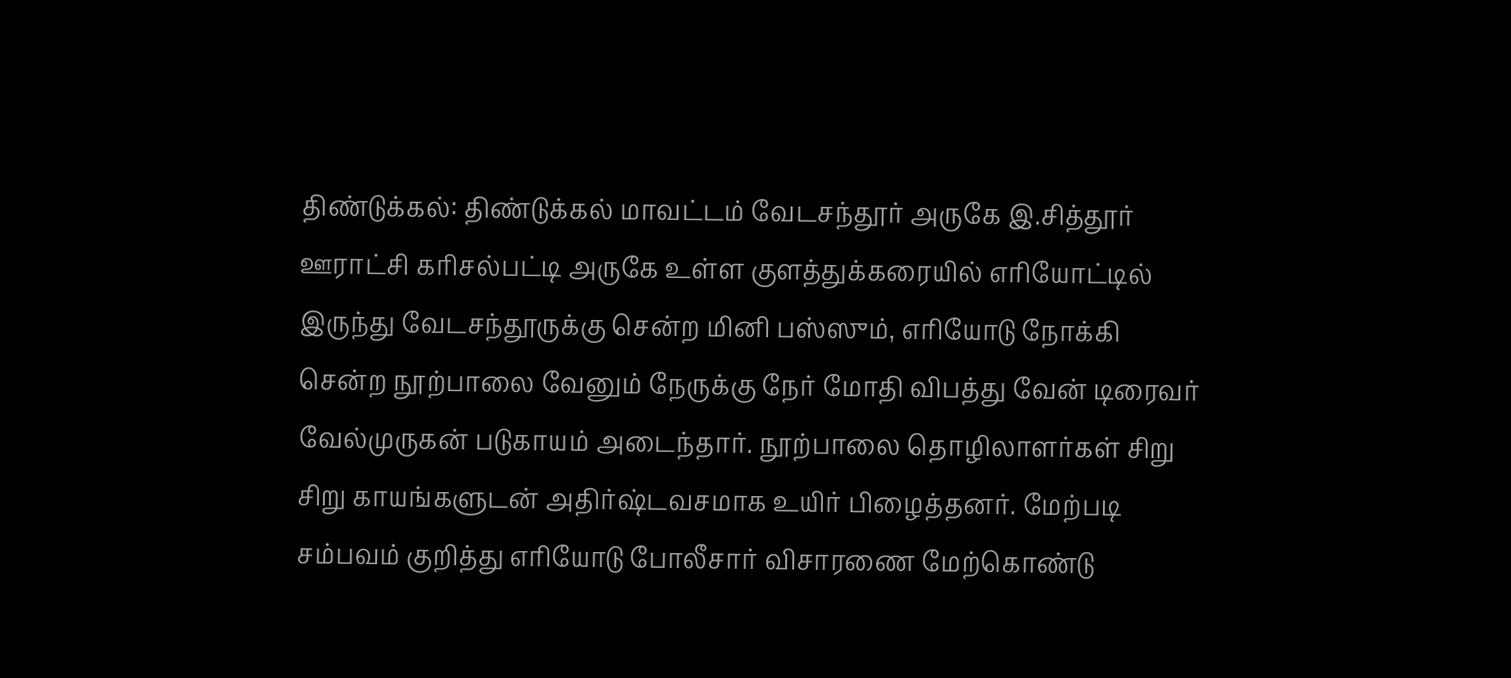திண்டுக்கல்: திண்டுக்கல் மாவட்டம் வேடசந்தூர் அருகே இ.சித்தூர் ஊராட்சி கரிசல்பட்டி அருகே உள்ள குளத்துக்கரையில் எரியோட்டில் இருந்து வேடசந்தூருக்கு சென்ற மினி பஸ்ஸும், எரியோடு நோக்கி சென்ற நூற்பாலை வேனும் நேருக்கு நேர் மோதி விபத்து வேன் டிரைவர் வேல்முருகன் படுகாயம் அடைந்தார். நூற்பாலை தொழிலாளர்கள் சிறு சிறு காயங்களுடன் அதிர்ஷ்டவசமாக உயிர் பிழைத்தனர். மேற்படி சம்பவம் குறித்து எரியோடு போலீசார் விசாரணை மேற்கொண்டு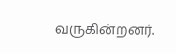வருகின்றனர்.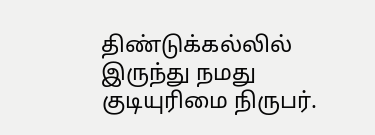திண்டுக்கல்லில் இருந்து நமது குடியுரிமை நிருபர்.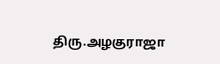திரு.அழகுராஜா